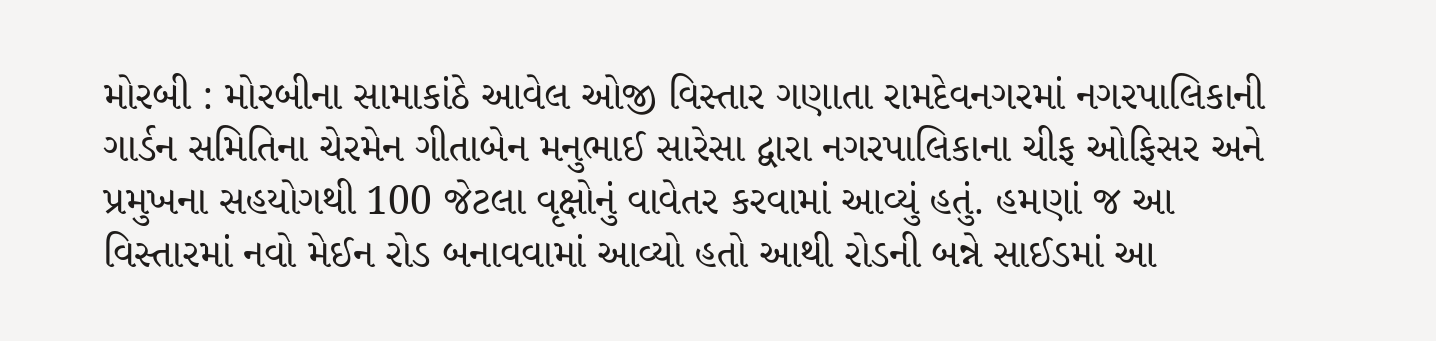મોરબી : મોરબીના સામાકાંઠે આવેલ ઓજી વિસ્તાર ગણાતા રામદેવનગરમાં નગરપાલિકાની ગાર્ડન સમિતિના ચેરમેન ગીતાબેન મનુભાઈ સારેસા દ્વારા નગરપાલિકાના ચીફ ઓફિસર અને પ્રમુખના સહયોગથી 100 જેટલા વૃક્ષોનું વાવેતર કરવામાં આવ્યું હતું. હમણાં જ આ વિસ્તારમાં નવો મેઈન રોડ બનાવવામાં આવ્યો હતો આથી રોડની બન્ને સાઈડમાં આ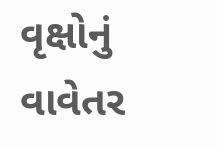વૃક્ષોનું વાવેતર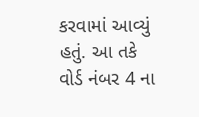કરવામાં આવ્યું હતું. આ તકે વોર્ડ નંબર 4 ના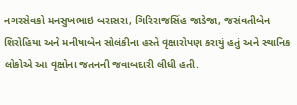નગરસેવકો મનસુખભાઇ બરાસરા, ગિરિરાજસિંહ જાડેજા, જસંવતીબેન શિરોહિયા અને મનીષાબેન સોલંકીના હસ્તે વૃક્ષારોપણ કરાયું હતું અને સ્થાનિક લોકોએ આ વૃક્ષોના જતનની જવાબદારી લીધી હતી.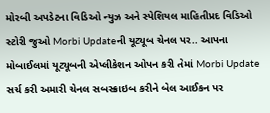મોરબી અપડેટના વિડિઓ ન્યુઝ અને સ્પેશિયલ માહિતીપ્રદ વિડિઓ સ્ટોરી જુઓ Morbi Updateની યૂટ્યૂબ ચેનલ પર.. આપના મોબાઈલમાં યૂટ્યૂબની એપ્લીકેશન ઓપન કરી તેમાં Morbi Update સર્ચ કરી અમારી ચેનલ સબસ્ક્રાઇબ કરીને બેલ આઈકન પર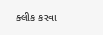ક્લીક કરવા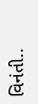વિનંતી..